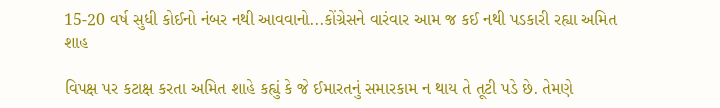15-20 વર્ષ સુધી કોઈનો નંબર નથી આવવાનો...કોંગ્રેસને વારંવાર આમ જ કઈ નથી પડકારી રહ્યા અમિત શાહ

વિપક્ષ પર કટાક્ષ કરતા અમિત શાહે કહ્યું કે જે ઈમારતનું સમારકામ ન થાય તે તૂટી પડે છે. તેમણે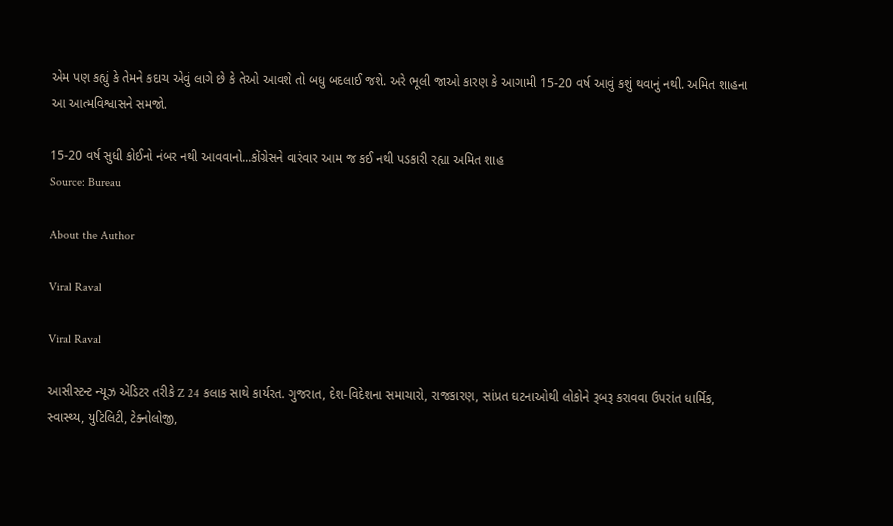એમ પણ કહ્યું કે તેમને કદાચ એવું લાગે છે કે તેઓ આવશે તો બધુ બદલાઈ જશે. અરે ભૂલી જાઓ કારણ કે આગામી 15-20 વર્ષ આવું કશું થવાનું નથી. અમિત શાહના આ આત્મવિશ્વાસને સમજો.

15-20 વર્ષ સુધી કોઈનો નંબર નથી આવવાનો...કોંગ્રેસને વારંવાર આમ જ કઈ નથી પડકારી રહ્યા અમિત શાહ
Source: Bureau

About the Author

Viral Raval

Viral Raval

આસીસ્ટન્ટ ન્યૂઝ એડિટર તરીકે Z 24 કલાક સાથે કાર્યરત. ગુજરાત, દેશ-વિદેશના સમાચારો, રાજકારણ, સાંપ્રત ઘટનાઓથી લોકોને રૂબરૂ કરાવવા ઉપરાંત ધાર્મિક, સ્વાસ્થ્ય, યુટિલિટી, ટેક્નોલોજી,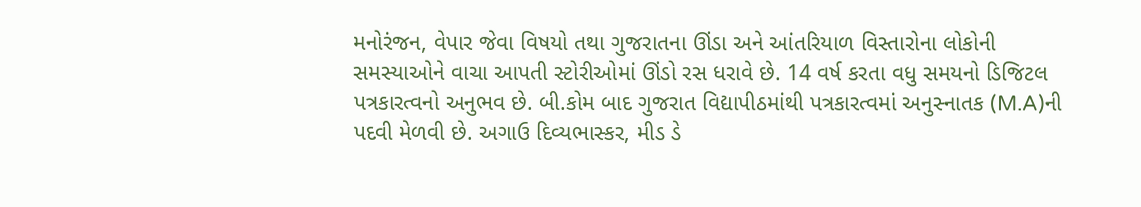મનોરંજન, વેપાર જેવા વિષયો તથા ગુજરાતના ઊંડા અને આંતરિયાળ વિસ્તારોના લોકોની સમસ્યાઓને વાચા આપતી સ્ટોરીઓમાં ઊંડો રસ ધરાવે છે. 14 વર્ષ કરતા વધુ સમયનો ડિજિટલ પત્રકારત્વનો અનુભવ છે. બી.કોમ બાદ ગુજરાત વિદ્યાપીઠમાંથી પત્રકારત્વમાં અનુસ્નાતક (M.A)ની પદવી મેળવી છે. અગાઉ દિવ્યભાસ્કર, મીડ ડે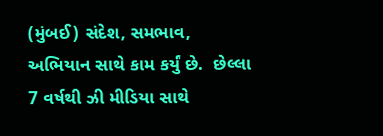(મુંબઈ) સંદેશ, સમભાવ, અભિયાન સાથે કામ કર્યું છે.  છેલ્લા 7 વર્ષથી ઝી મીડિયા સાથે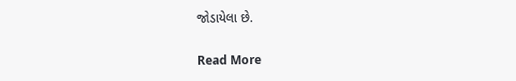જોડાયેલા છે.

Read More